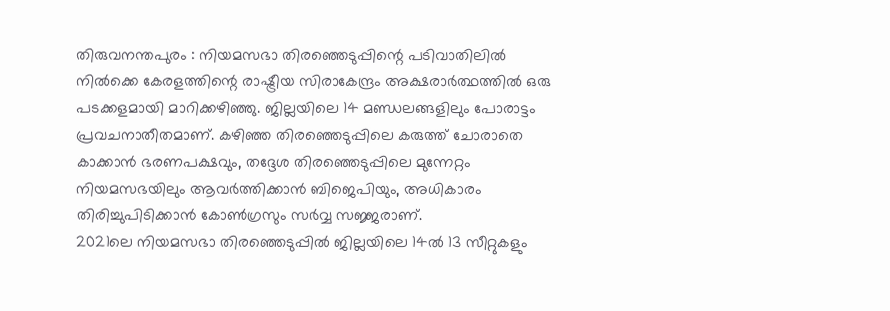തിരുവനന്തപുരം : നിയമസഭാ തിരഞ്ഞെടുപ്പിന്റെ പടിവാതിലിൽ നിൽക്കെ കേരളത്തിന്റെ രാഷ്ട്രീയ സിരാകേന്ദ്രം അക്ഷരാർത്ഥത്തിൽ ഒരു പടക്കളമായി മാറിക്കഴിഞ്ഞു. ജില്ലയിലെ 14 മണ്ഡലങ്ങളിലും പോരാട്ടം പ്രവചനാതീതമാണ്. കഴിഞ്ഞ തിരഞ്ഞെടുപ്പിലെ കരുത്ത് ചോരാതെ കാക്കാൻ ഭരണപക്ഷവും, തദ്ദേശ തിരഞ്ഞെടുപ്പിലെ മുന്നേറ്റം നിയമസഭയിലും ആവർത്തിക്കാൻ ബിജെപിയും, അധികാരം തിരിച്ചുപിടിക്കാൻ കോൺഗ്രസും സർവ്വ സജ്ജരാണ്.
2021ലെ നിയമസഭാ തിരഞ്ഞെടുപ്പിൽ ജില്ലയിലെ 14ൽ 13 സീറ്റുകളും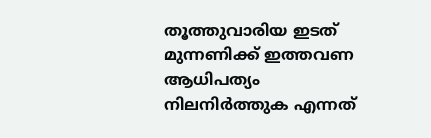തൂത്തുവാരിയ ഇടത് മുന്നണിക്ക് ഇത്തവണ ആധിപത്യം നിലനിർത്തുക എന്നത്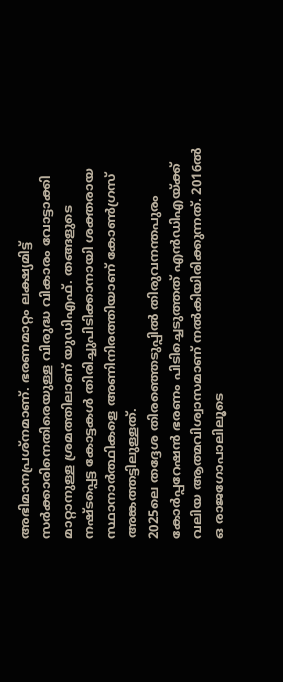അഭിമാനപ്രശ്നമാണ്. ഭരണമാറ്റം ലക്ഷ്യമിട്ട് സർക്കാരിനെതിരെയുള്ള വിരുദ്ധ വികാരം വോട്ടാക്കി മാറ്റാനുള്ള ശ്രമത്തിലാണ് യുഡിഎഫ്. തങ്ങളുടെ നഷ്ടപ്പെട്ട കോട്ടകൾ തിരിച്ചുപിടിക്കാനായി ശക്തരായ സ്ഥാനാർത്ഥികളെ അണിനിരത്തിയാണ് കോൺഗ്രസ് അങ്കത്തട്ടിലുള്ളത്.
2025ലെ തദ്ദേശ തിരഞ്ഞെടുപ്പിൽ തിരുവനന്തപുരം കോർപ്പറേഷൻ ഭരണം പിടിച്ചെടുത്തത് എൻഡിഎയ്ക്ക് വലിയ ആത്മവിശ്വാസമാണ് നൽകിയിരിക്കുന്നത്. 2016ൽ ഒ രാജഗോപാലിലൂടെ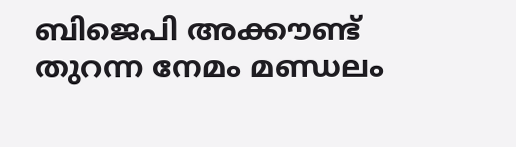ബിജെപി അക്കൗണ്ട് തുറന്ന നേമം മണ്ഡലം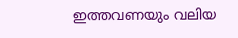ഇത്തവണയും വലിയ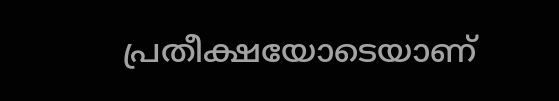പ്രതീക്ഷയോടെയാണ്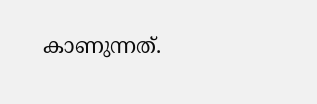കാണുന്നത്.